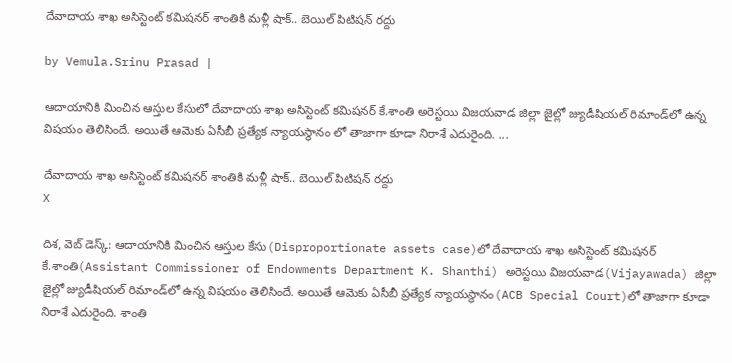దేవాదాయ శాఖ అసిస్టెంట్ కమిషనర్ శాంతికి మళ్లీ షాక్.. బెయిల్ పిటిషన్‌ రద్దు

by Vemula.Srinu Prasad |

ఆదాయానికి మించిన ఆస్తుల కేసులో దేవాదాయ శాఖ అసిస్టెంట్ కమిషనర్ కే.శాంతి అరెస్టయి విజయవాడ జిల్లా జైల్లో జ్యుడీషియల్ రిమాండ్‌లో ఉన్న విషయం తెలిసిందే. అయితే ఆమెకు ఏసీబీ ప్రత్యేక న్యాయస్థానం లో తాజాగా కూడా నిరాశే ఎదురైంది. ...

దేవాదాయ శాఖ అసిస్టెంట్ కమిషనర్ శాంతికి మళ్లీ షాక్.. బెయిల్ పిటిషన్‌ రద్దు
X

దిశ, వెబ్ డెస్క్: ఆదాయానికి మించిన ఆస్తుల కేసు(Disproportionate assets case)లో దేవాదాయ శాఖ అసిస్టెంట్ కమిషనర్ కే.శాంతి(Assistant Commissioner of Endowments Department K. Shanthi) అరెస్టయి విజయవాడ(Vijayawada) జిల్లా జైల్లో జ్యుడీషియల్ రిమాండ్‌లో ఉన్న విషయం తెలిసిందే. అయితే ఆమెకు ఏసీబీ ప్రత్యేక న్యాయస్థానం(ACB Special Court)లో తాజాగా కూడా నిరాశే ఎదురైంది. శాంతి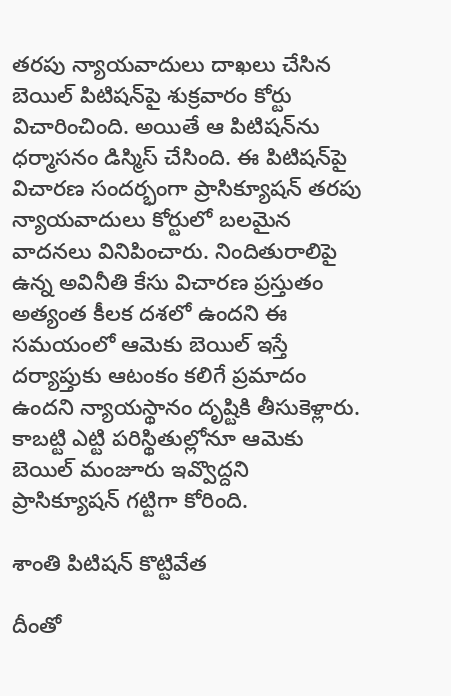తరపు న్యాయవాదులు దాఖలు చేసిన బెయిల్ పిటిషన్‌పై శుక్రవారం కోర్టు విచారించింది. అయితే ఆ పిటిషన్‌ను ధర్మాసనం డిస్మిస్ చేసింది. ఈ పిటిషన్‌పై విచారణ సందర్భంగా ప్రాసిక్యూషన్ తరపు న్యాయవాదులు కోర్టులో బలమైన వాదనలు వినిపించారు. నిందితురాలిపై ఉన్న అవినీతి కేసు విచారణ ప్రస్తుతం అత్యంత కీలక దశలో ఉందని ఈ సమయంలో ఆమెకు బెయిల్ ఇస్తే దర్యాప్తుకు ఆటంకం కలిగే ప్రమాదం ఉందని న్యాయస్థానం దృష్టికి తీసుకెళ్లారు. కాబట్టి ఎట్టి పరిస్థితుల్లోనూ ఆమెకు బెయిల్ మంజూరు ఇవ్వొద్దని ప్రాసిక్యూషన్ గట్టిగా కోరింది.

శాంతి పిటిషన్‌ కొట్టివేత

దీంతో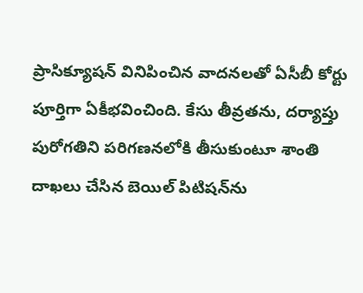ప్రాసిక్యూషన్ వినిపించిన వాదనలతో ఏసీబీ కోర్టు పూర్తిగా ఏకీభవించింది. కేసు తీవ్రతను, దర్యాప్తు పురోగతిని పరిగణనలోకి తీసుకుంటూ శాంతి దాఖలు చేసిన బెయిల్ పిటిషన్‌ను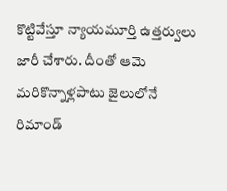కొట్టివేస్తూ న్యాయమూర్తి ఉత్తర్వులు జారీ చేశారు. దీంతో ఆమె మరికొన్నాళ్లపాటు జైలులోనే రిమాండ్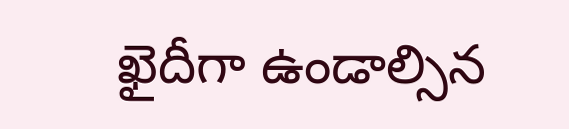ఖైదీగా ఉండాల్సిన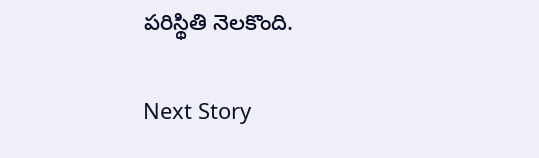పరిస్థితి నెలకొంది.

Next Story